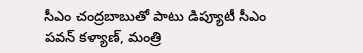సీఎం చంద్రబాబుతో పాటు డిప్యూటీ సీఎం పవన్ కళ్యాణ్, మంత్రి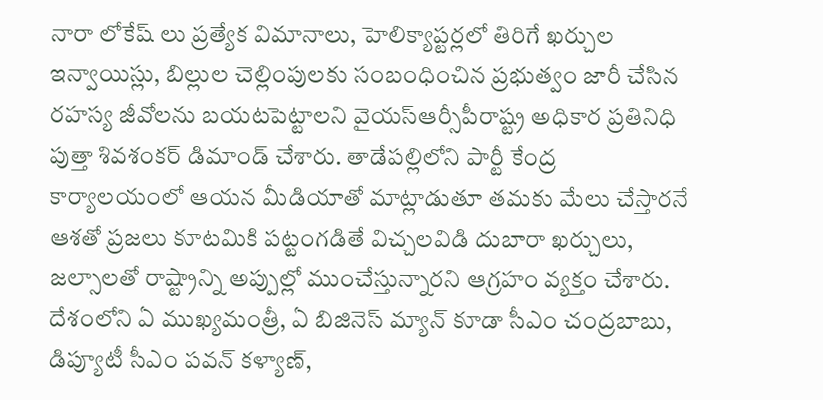నారా లోకేష్ లు ప్రత్యేక విమానాలు, హెలిక్యాప్టర్లలో తిరిగే ఖర్చుల ఇన్వాయిస్లు, బిల్లుల చెల్లింపులకు సంబంధించిన ప్రభుత్వం జారీ చేసిన రహస్య జీవోలను బయటపెట్టాలని వైయస్ఆర్సీపీరాష్ట్ర అధికార ప్రతినిధి పుత్తా శివశంకర్ డిమాండ్ చేశారు. తాడేపల్లిలోని పార్టీ కేంద్ర కార్యాలయంలో ఆయన మీడియాతో మాట్లాడుతూ తమకు మేలు చేస్తారనే ఆశతో ప్రజలు కూటమికి పట్టంగడితే విచ్చలవిడి దుబారా ఖర్చులు, జల్సాలతో రాష్ట్రాన్ని అప్పుల్లో ముంచేస్తున్నారని ఆగ్రహం వ్యక్తం చేశారు. దేశంలోని ఏ ముఖ్యమంత్రీ, ఏ బిజినెస్ మ్యాన్ కూడా సీఎం చంద్రబాబు, డిప్యూటీ సీఎం పవన్ కళ్యాణ్,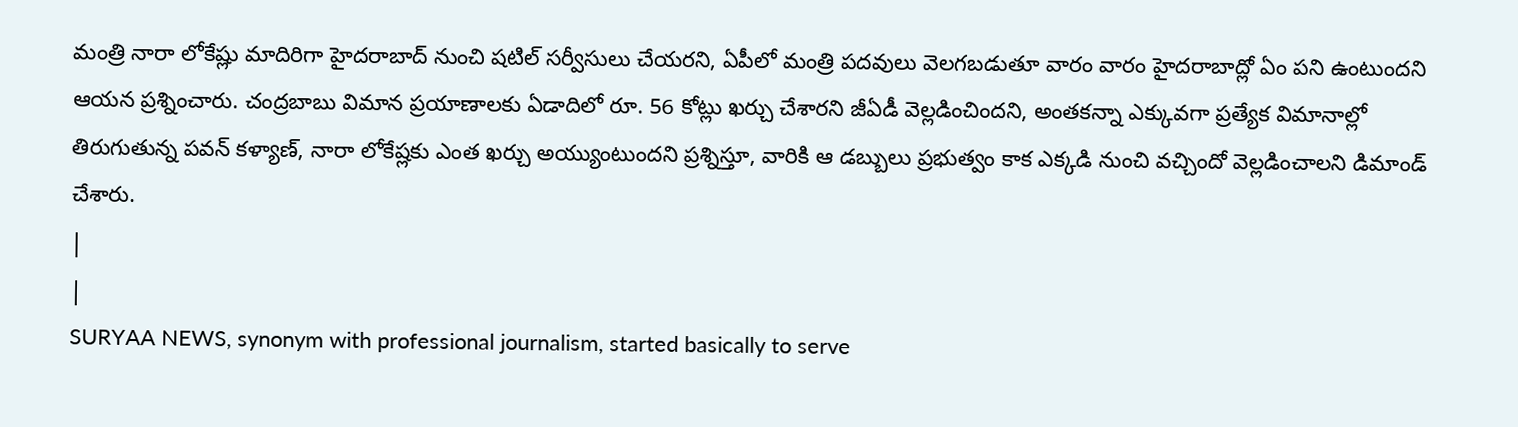మంత్రి నారా లోకేష్లు మాదిరిగా హైదరాబాద్ నుంచి షటిల్ సర్వీసులు చేయరని, ఏపీలో మంత్రి పదవులు వెలగబడుతూ వారం వారం హైదరాబాద్లో ఏం పని ఉంటుందని ఆయన ప్రశ్నించారు. చంద్రబాబు విమాన ప్రయాణాలకు ఏడాదిలో రూ. 56 కోట్లు ఖర్చు చేశారని జీఏడీ వెల్లడించిందని, అంతకన్నా ఎక్కువగా ప్రత్యేక విమానాల్లో తిరుగుతున్న పవన్ కళ్యాణ్, నారా లోకేష్లకు ఎంత ఖర్చు అయ్యుంటుందని ప్రశ్నిస్తూ, వారికి ఆ డబ్బులు ప్రభుత్వం కాక ఎక్కడి నుంచి వచ్చిందో వెల్లడించాలని డిమాండ్ చేశారు.
|
|
SURYAA NEWS, synonym with professional journalism, started basically to serve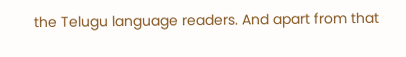the Telugu language readers. And apart from that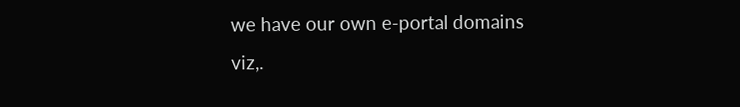we have our own e-portal domains viz,.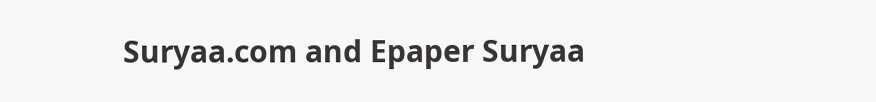Suryaa.com and Epaper Suryaa